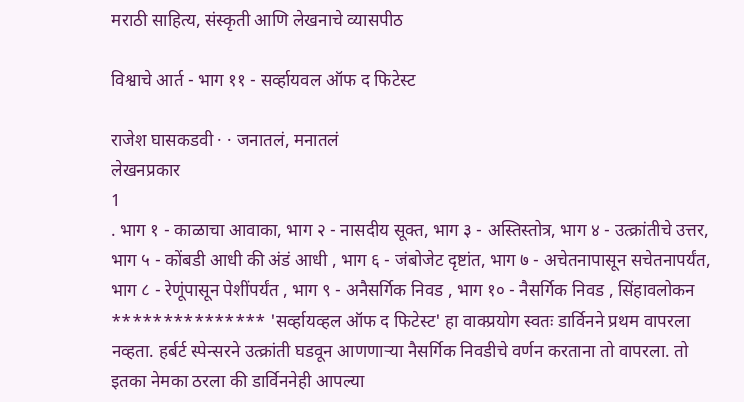मराठी साहित्य, संस्कृती आणि लेखनाचे व्यासपीठ

विश्वाचे आर्त - भाग ११ - सर्व्हायवल ऑफ द फिटेस्ट

राजेश घासकडवी · · जनातलं, मनातलं
लेखनप्रकार
1
. भाग १ - काळाचा आवाका, भाग २ - नासदीय सूक्त, भाग ३ - अस्तिस्तोत्र, भाग ४ - उत्क्रांतीचे उत्तर, भाग ५ - कोंबडी आधी की अंडं आधी , भाग ६ - जंबोजेट दृष्टांत, भाग ७ - अचेतनापासून सचेतनापर्यंत, भाग ८ - रेणूंपासून पेशींपर्यंत , भाग ९ - अनैसर्गिक निवड , भाग १० - नैसर्गिक निवड , सिंहावलोकन *************** 'सर्व्हायव्हल ऑफ द फिटेस्ट' हा वाक्प्रयोग स्वतः डार्विनने प्रथम वापरला नव्हता. हर्बर्ट स्पेन्सरने उत्क्रांती घडवून आणणाऱ्या नैसर्गिक निवडीचे वर्णन करताना तो वापरला. तो इतका नेमका ठरला की डार्विननेही आपल्या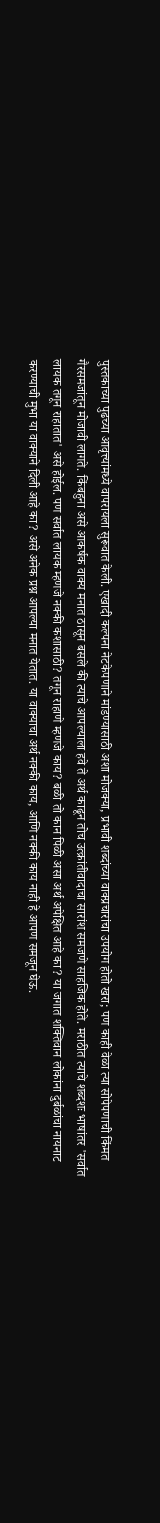पुस्तकाच्या पुढच्या आवृत्त्यांमध्ये वापरायला सुरूवात केली. एखादी कल्पना नेटकेपणाने मांडण्यासाठी अशा मोजक्या, प्रभावी शब्दांच्या वाक्प्रचारांचा उपयोग होतो खरा; पण काही वेळा त्या सोपेपणाची किंमत गैरसमजांतून मोजावी लागते. किंबहुना असे आकर्षक वाक्य मनात ठासून बसले की त्याचे आपल्याला हवे ते अर्थ काढून तोच उत्क्रांतीवादाचा सारांश समजणे साहजिक होते. मराठीत त्याचे शब्दशः भाषांतर 'सर्वात लायक तगून राहातात' असे होईल. पण सर्वात लायक म्हणजे नक्की कशासाठी? तगून राहाणे म्हणजे काय? बळी तो कान पिळी असा अर्थ अपेक्षित आहे का? या जगात शक्तिवान लोकांना दुर्बळांचा नायनाट करण्याची मुभा या वाक्याने दिली आहे का? असे अनेक प्रश्न आपल्या मनात येतात. या वाक्याचा अर्थ नक्की काय, आणि नक्की काय नाही हे आपण समजून घेऊ.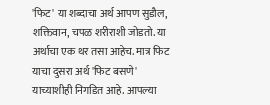'फिट' या शब्दाचा अर्थ आपण सुडौल, शक्तिवान, चपळ शरीराशी जोडतो. या अर्थाचा एक थर तसा आहेच. मात्र फिट याचा दुसरा अर्थ 'फिट बसणे' याच्याशीही निगडित आहे. आपल्या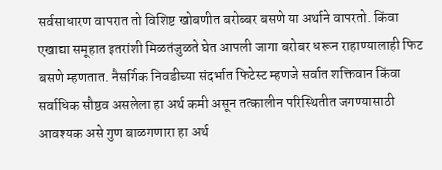सर्वसाधारण वापरात तो विशिष्ट खोबणीत बरोब्बर बसणे या अर्थाने वापरतो. किंवा एखाद्या समूहात इतरांशी मिळतंजुळते घेत आपली जागा बरोबर धरून राहाण्यालाही फिट बसणे म्हणतात. नैसर्गिक निवडीच्या संदर्भात फिटेस्ट म्हणजे सर्वात शक्तिवान किंवा सर्वाधिक सौष्ठव असलेला हा अर्थ कमी असून तत्कालीन परिस्थितीत जगण्यासाठी आवश्यक असे गुण बाळगणारा हा अर्थ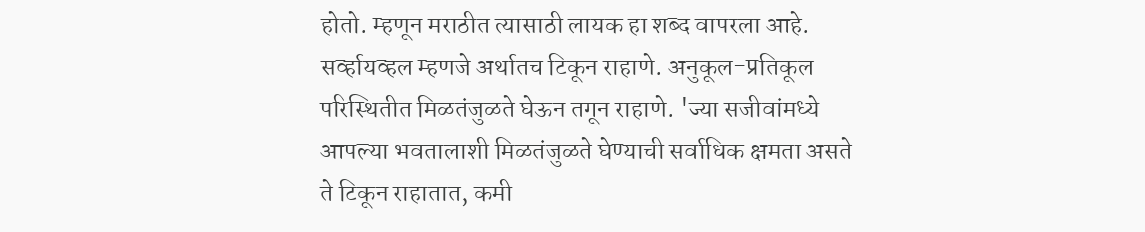होतो. म्हणून मराठीत त्यासाठी लायक हा शब्द वापरला आहे. सर्व्हायव्हल म्हणजे अर्थातच टिकून राहाणे. अनुकूल-प्रतिकूल परिस्थितीत मिळतंजुळते घेऊन तगून राहाणे. 'ज्या सजीवांमध्ये आपल्या भवतालाशी मिळतंजुळते घेण्याची सर्वाधिक क्षमता असते ते टिकून राहातात, कमी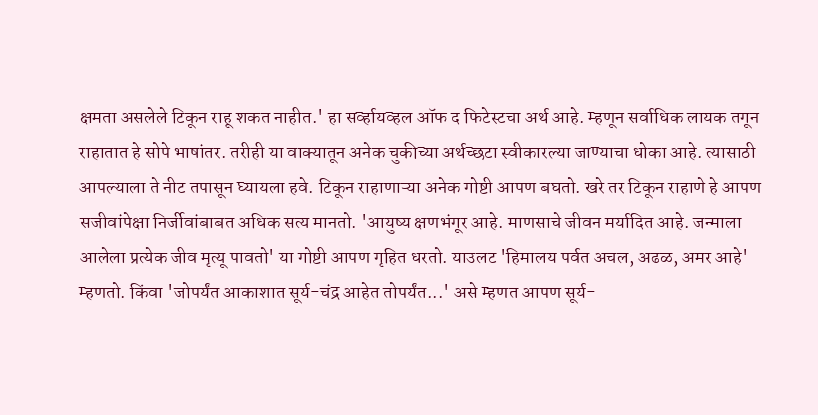क्षमता असलेले टिकून राहू शकत नाहीत.' हा सर्व्हायव्हल ऑफ द फिटेस्टचा अर्थ आहे. म्हणून सर्वाधिक लायक तगून राहातात हे सोपे भाषांतर. तरीही या वाक्यातून अनेक चुकीच्या अर्थच्छटा स्वीकारल्या जाण्याचा धोका आहे. त्यासाठी आपल्याला ते नीट तपासून घ्यायला हवे. टिकून राहाणाऱ्या अनेक गोष्टी आपण बघतो. खरे तर टिकून राहाणे हे आपण सजीवांपेक्षा निर्जीवांबाबत अधिक सत्य मानतो. 'आयुष्य क्षणभंगूर आहे. माणसाचे जीवन मर्यादित आहे. जन्माला आलेला प्रत्येक जीव मृत्यू पावतो' या गोष्टी आपण गृहित धरतो. याउलट 'हिमालय पर्वत अचल, अढळ, अमर आहे' म्हणतो. किंवा 'जोपर्यंत आकाशात सूर्य-चंद्र आहेत तोपर्यंत...' असे म्हणत आपण सूर्य-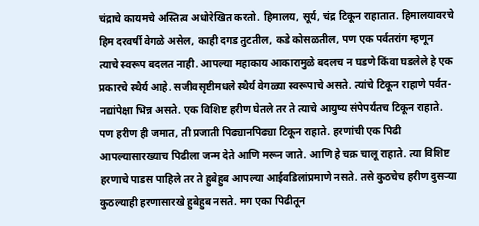चंद्राचे कायमचे अस्तित्व अधोरेखित करतो. हिमालय, सूर्य, चंद्र टिकून राहातात. हिमालयावरचे हिम दरवर्षी वेगळे असेल, काही दगड तुटतील, कडे कोसळतील, पण एक पर्वतरांग म्हणून त्याचे स्वरूप बदलत नाही. आपल्या महाकाय आकारामुळे बदलच न घडणे किंवा घडलेले हे एक प्रकारचे स्थैर्य आहे. सजीवसृष्टीमधले स्थैर्य वेगळ्या स्वरूपाचे असते. त्यांचे टिकून राहाणे पर्वत-नद्यांपेक्षा भिन्न असते. एक विशिष्ट हरीण घेतले तर ते त्याचे आयुष्य संपेपर्यंतच टिकून राहाते. पण हरीण ही जमात, ती प्रजाती पिढ्यानपिढ्या टिकून राहाते. हरणांची एक पिढी आपल्यासारख्याच पिढीला जन्म देते आणि मरून जाते. आणि हे चक्र चालू राहाते. त्या विशिष्ट हरणाचे पाडस पाहिले तर ते हुबेहुब आपल्या आईवडिलांप्रमाणे नसते. तसे कुठचेच हरीण दुसऱ्या कुठल्याही हरणासारखे हुबेहुब नसते. मग एका पिढीतून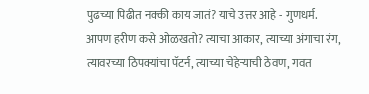पुढच्या पिढीत नक्की काय जातं? याचे उत्तर आहे - गुणधर्म. आपण हरीण कसे ओळखतो? त्याचा आकार, त्याच्या अंगाचा रंग, त्यावरच्या ठिपक्यांचा पॅटर्न, त्याच्या चेहेऱ्याची ठेवण, गवत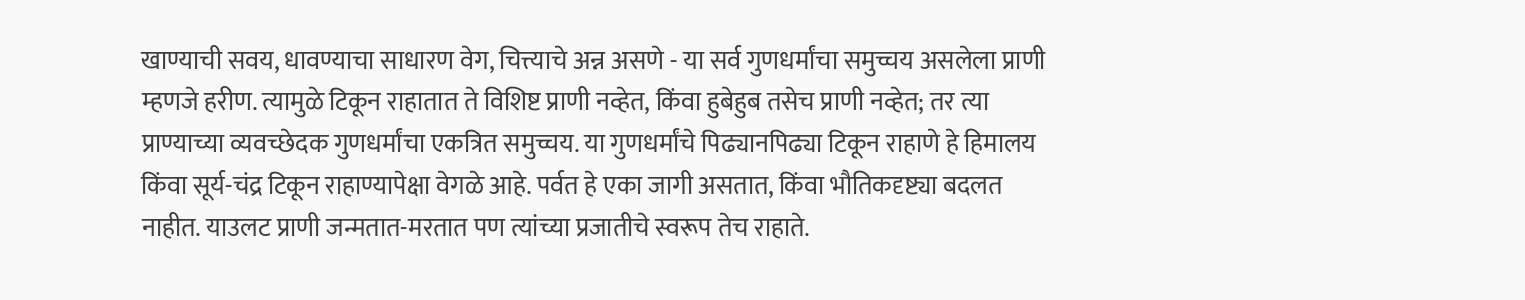खाण्याची सवय, धावण्याचा साधारण वेग, चित्त्याचे अन्न असणे - या सर्व गुणधर्मांचा समुच्चय असलेला प्राणी म्हणजे हरीण. त्यामुळे टिकून राहातात ते विशिष्ट प्राणी नव्हेत, किंवा हुबेहुब तसेच प्राणी नव्हेत; तर त्या प्राण्याच्या व्यवच्छेदक गुणधर्मांचा एकत्रित समुच्चय. या गुणधर्मांचे पिढ्यानपिढ्या टिकून राहाणे हे हिमालय किंवा सूर्य-चंद्र टिकून राहाण्यापेक्षा वेगळे आहे. पर्वत हे एका जागी असतात, किंवा भौतिकदृष्ट्या बदलत नाहीत. याउलट प्राणी जन्मतात-मरतात पण त्यांच्या प्रजातीचे स्वरूप तेच राहाते.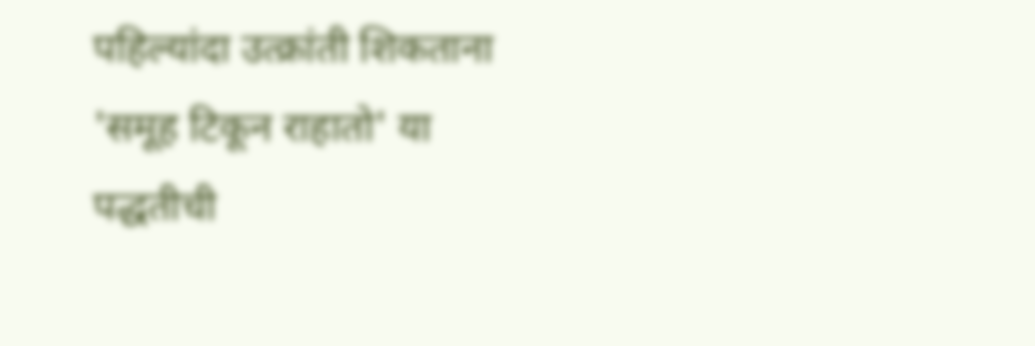पहिल्यांदा उत्क्रांती शिकताना 'समूह टिकून राहातो' या पद्धतीची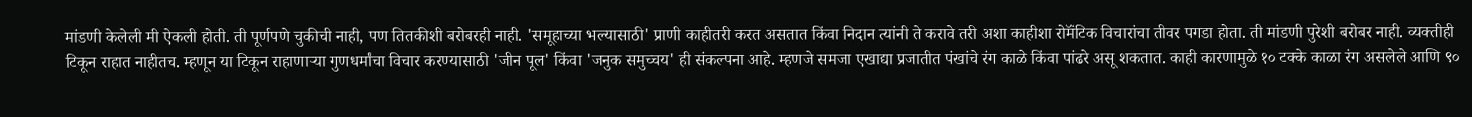मांडणी केलेली मी ऐकली होती. ती पूर्णपणे चुकीची नाही, पण तितकीशी बरोबरही नाही. 'समूहाच्या भल्यासाठी' प्राणी काहीतरी करत असतात किंवा निदान त्यांनी ते करावे तरी अशा काहीशा रोमॅंटिक विचारांचा तीवर पगडा होता. ती मांडणी पुरेशी बरोबर नाही. व्यक्तीही टिकून राहात नाहीतच. म्हणून या टिकून राहाणाऱ्या गुणधर्मांचा विचार करण्यासाठी 'जीन पूल' किंवा 'जनुक समुच्चय' ही संकल्पना आहे. म्हणजे समजा एखाद्या प्रजातीत पंखांचे रंग काळे किंवा पांढरे असू शकतात. काही कारणामुळे १० टक्के काळा रंग असलेले आणि ९०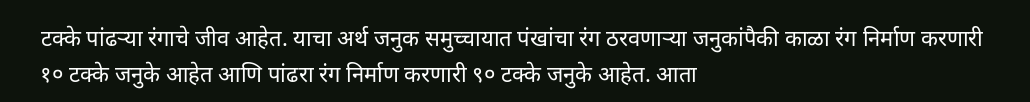टक्के पांढऱ्या रंगाचे जीव आहेत. याचा अर्थ जनुक समुच्चायात पंखांचा रंग ठरवणाऱ्या जनुकांपैकी काळा रंग निर्माण करणारी १० टक्के जनुके आहेत आणि पांढरा रंग निर्माण करणारी ९० टक्के जनुके आहेत. आता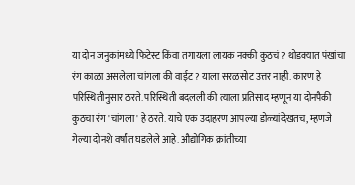या दोन जनुकांमध्ये फिटेस्ट किंवा तगायला लायक नक्की कुठचं? थोडक्यात पंखांचा रंग काळा असलेला चांगला की वाईट? याला सरळसोट उत्तर नाही. कारण हे परिस्थितीनुसार ठरते. परिस्थिती बदलली की त्याला प्रतिसाद म्हणून या दोनपैकी कुठचा रंग 'चांगला' हे ठरते. याचे एक उदाहरण आपल्या डोळ्यांदेखतच, म्हणजे गेल्या दोनशे वर्षांत घडलेले आहे. औद्योगिक क्रांतीच्या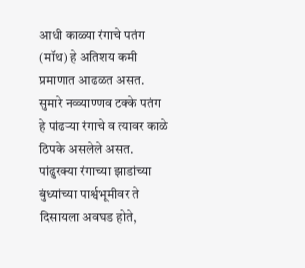आधी काळ्या रंगाचे पतंग (मॉथ) हे अतिशय कमी प्रमाणात आढळत असत. सुमारे नव्व्याण्णव टक्के पतंग हे पांढऱ्या रंगाचे व त्यावर काळे ठिपके असलेले असत. पांढुरक्या रंगाच्या झाडांच्या बुंध्यांच्या पार्श्वभूमीवर ते दिसायला अवघड होते,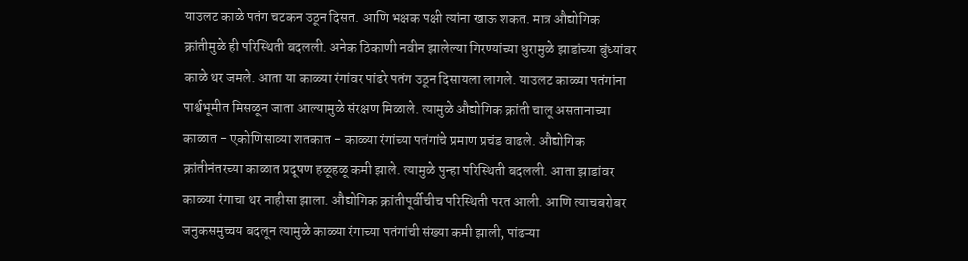याउलट काळे पतंग चटकन उठून दिसत. आणि भक्षक पक्षी त्यांना खाऊ शकत. मात्र औद्योगिक क्रांतीमुळे ही परिस्थिती बदलली. अनेक ठिकाणी नवीन झालेल्या गिरण्यांच्या धुरामुळे झाडांच्या बुंध्यांवर काळे थर जमले. आता या काळ्या रंगांवर पांढरे पतंग उठून दिसायला लागले. याउलट काळ्या पतंगांना पार्श्वभूमीत मिसळून जाता आल्यामुळे संरक्षण मिळाले. त्यामुळे औद्योगिक क्रांती चालू असतानाच्या काळात - एकोणिसाव्या शतकात - काळ्या रंगांच्या पतंगांचे प्रमाण प्रचंड वाढले. औद्योगिक क्रांतीनंतरच्या काळात प्रदूषण हळूहळू कमी झाले. त्यामुळे पुन्हा परिस्थिती बदलली. आता झाडांवर काळ्या रंगाचा थर नाहीसा झाला. औद्योगिक क्रांतीपूर्वीचीच परिस्थिती परत आली. आणि त्याचबरोबर जनुकसमुच्चय बदलून त्यामुळे काळ्या रंगाच्या पतंगांची संख्या कमी झाली, पांढऱ्या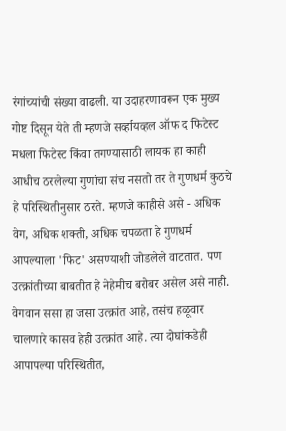रंगांच्यांची संख्या वाढली. या उदाहरणावरून एक मुख्य गोष्ट दिसून येते ती म्हणजे सर्व्हायव्हल ऑफ द फिटेस्ट मधला फिटेस्ट किंवा तगण्यासाठी लायक हा काही आधीच ठरलेल्या गुणांचा संच नसतो तर ते गुणधर्म कुठचे हे परिस्थितीनुसार ठरते. म्हणजे काहीसे असे - अधिक वेग, अधिक शक्ती, अधिक चपळता हे गुणधर्म आपल्याला 'फिट' असण्याशी जोडलेले वाटतात. पण उत्क्रांतीच्या बाबतीत हे नेहेमीच बरोबर असेल असे नाही. वेगवान ससा हा जसा उत्क्रांत आहे, तसंच हळूवार चालणारे कासव हेही उत्क्रांत आहे. त्या दोघांकडेही आपापल्या परिस्थितीत,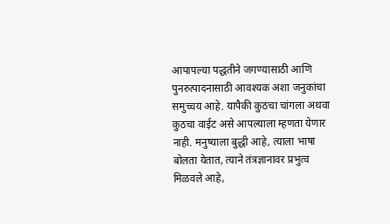आपापल्या पद्धतीने जगण्यासाठी आणि पुनरुत्पादनासाठी आवश्यक अशा जनुकांचा समुच्चय आहे. यापैकी कुठचा चांगला अथवा कुठचा वाईट असे आपल्याला म्हणता येणार नाही. मनुष्याला बुद्धी आहे, त्याला भाषा बोलता येतात, त्याने तंत्रज्ञानावर प्रभुत्व मिळवले आहे,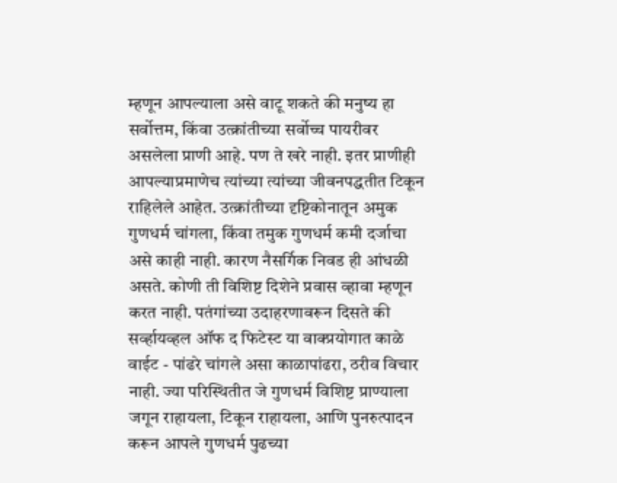म्हणून आपल्याला असे वाटू शकते की मनुष्य हा सर्वोत्तम, किंवा उत्क्रांतीच्या सर्वोच्च पायरीवर असलेला प्राणी आहे. पण ते खरे नाही. इतर प्राणीही आपल्याप्रमाणेच त्यांच्या त्यांच्या जीवनपद्धतीत टिकून राहिलेले आहेत. उत्क्रांतीच्या दृष्टिकोनातून अमुक गुणधर्म चांगला, किंवा तमुक गुणधर्म कमी दर्जाचा असे काही नाही. कारण नैसर्गिक निवड ही आंधळी असते. कोणी ती विशिष्ट दिशेने प्रवास व्हावा म्हणून करत नाही. पतंगांच्या उदाहरणावरून दिसते की सर्व्हायव्हल ऑफ द फिटेस्ट या वाक्प्रयोगात काळे वाईट - पांढरे चांगले असा काळापांढरा, ठरीव विचार नाही. ज्या परिस्थितीत जे गुणधर्म विशिष्ट प्राण्याला जगून राहायला, टिकून राहायला, आणि पुनरुत्पादन करून आपले गुणधर्म पुढच्या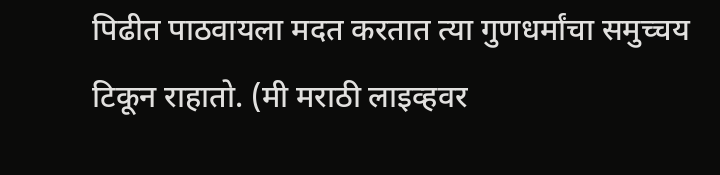पिढीत पाठवायला मदत करतात त्या गुणधर्मांचा समुच्चय टिकून राहातो. (मी मराठी लाइव्हवर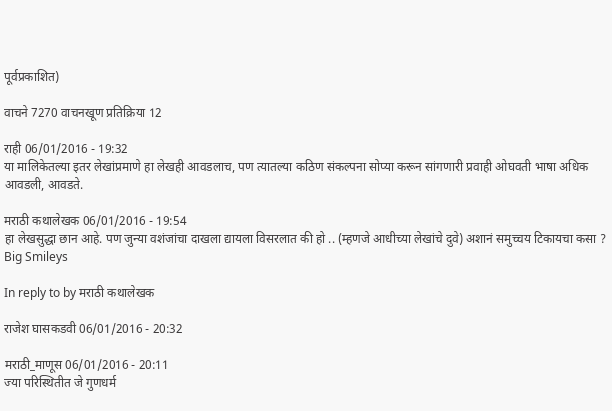पूर्वप्रकाशित)

वाचने 7270 वाचनखूण प्रतिक्रिया 12

राही 06/01/2016 - 19:32
या मालिकेतल्या इतर लेखांप्रमाणे हा लेखही आवडलाच, पण त्यातल्या कठिण संकल्पना सोप्या करून सांगणारी प्रवाही ओघवती भाषा अधिक आवडली, आवडते.

मराठी कथालेखक 06/01/2016 - 19:54
हा लेखसुद्धा छान आहे. पण जुन्या वशंजांचा दाखला द्यायला विसरलात की हो .. (म्हणजे आधीच्या लेखांचे दुवे) अशानं समुच्चय टिकायचा कसा ? Big Smileys

In reply to by मराठी कथालेखक

राजेश घासकडवी 06/01/2016 - 20:32

मराठी_माणूस 06/01/2016 - 20:11
ज्या परिस्थितीत जे गुणधर्म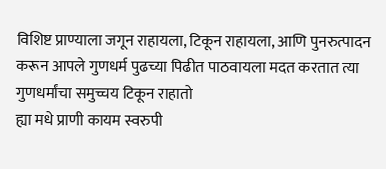विशिष्ट प्राण्याला जगून राहायला, टिकून राहायला, आणि पुनरुत्पादन करून आपले गुणधर्म पुढच्या पिढीत पाठवायला मदत करतात त्या गुणधर्मांचा समुच्चय टिकून राहातो
ह्या मधे प्राणी कायम स्वरुपी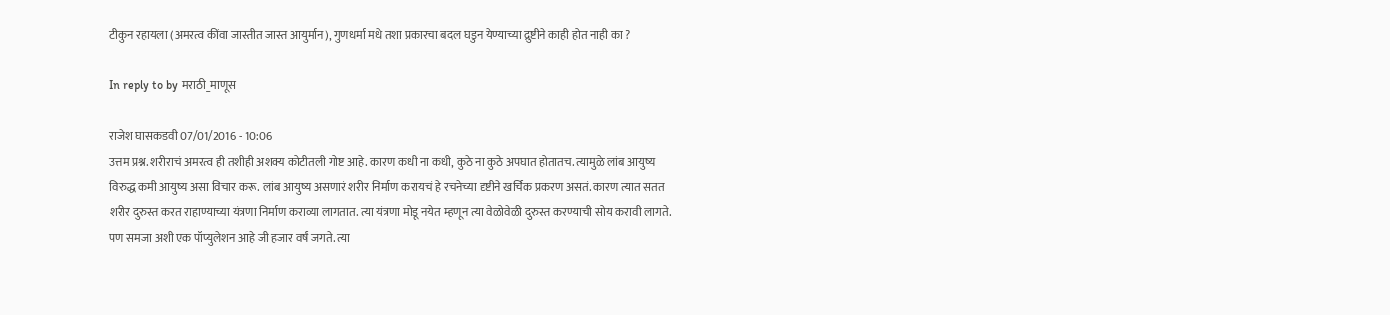टीकुन रहायला (अमरत्व कींवा जास्तीत जास्त आयुर्मान), गुणधर्मा मधे तशा प्रकारचा बदल घडुन येण्याच्या द्रुष्टीने काही होत नाही का ?

In reply to by मराठी_माणूस

राजेश घासकडवी 07/01/2016 - 10:06
उत्तम प्रश्न. शरीराचं अमरत्व ही तशीही अशक्य कोटीतली गोष्ट आहे. कारण कधी ना कधी, कुठे ना कुठे अपघात होतातच. त्यामुळे लांब आयुष्य विरुद्ध कमी आयुष्य असा विचार करू. लांब आयुष्य असणारं शरीर निर्माण करायचं हे रचनेच्या दृष्टीने खर्चिक प्रकरण असतं. कारण त्यात सतत शरीर दुरुस्त करत राहाण्याच्या यंत्रणा निर्माण कराव्या लागतात. त्या यंत्रणा मोडू नयेत म्हणून त्या वेळोवेळी दुरुस्त करण्याची सोय करावी लागते. पण समजा अशी एक पॉप्युलेशन आहे जी हजार वर्षं जगते. त्या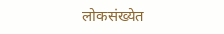लोकसंख्येत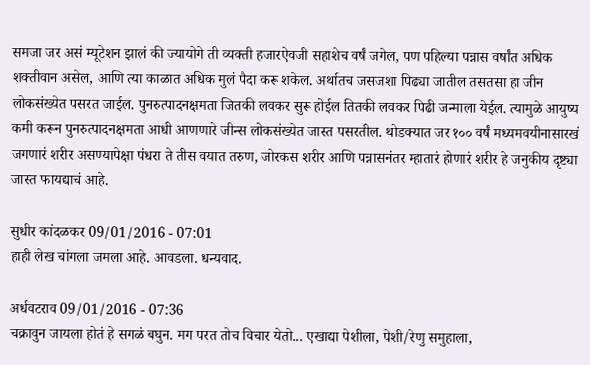समजा जर असं म्यूटेशन झालं की ज्यायोगे ती व्यक्ती हजारऐवजी सहाशेच वर्षं जगेल, पण पहिल्या पन्नास वर्षांत अधिक शक्तीवान असेल, आणि त्या काळात अधिक मुलं पैदा करू शकेल. अर्थातच जसजशा पिढ्या जातील तसतसा हा जीन लोकसंख्येत पसरत जाईल. पुनरुत्पादनक्षमता जितकी लवकर सुरू होईल तितकी लवकर पिढी जन्माला येईल. त्यामुळे आयुष्य कमी करून पुनरुत्पादनक्षमता आधी आणणारे जीन्स लोकसंख्येत जास्त पसरतील. थोडक्यात जर १०० वर्षं मध्यमवयीनासारखं जगणारं शरीर असण्यापेक्षा पंधरा ते तीस वयात तरुण, जोरकस शरीर आणि पन्नासनंतर म्हातारं होणारं शरीर हे जनुकीय दृष्ट्या जास्त फायद्याचं आहे.

सुधीर कांदळकर 09/01/2016 - 07:01
हाही लेख चांगला जमला आहे. आवडला. धन्यवाद.

अर्धवटराव 09/01/2016 - 07:36
चक्रावुन जायला होतं हे सगळं बघुन. मग परत तोच विचार येतो... एखाद्या पेशीला, पेशी/रेणु समुहाला,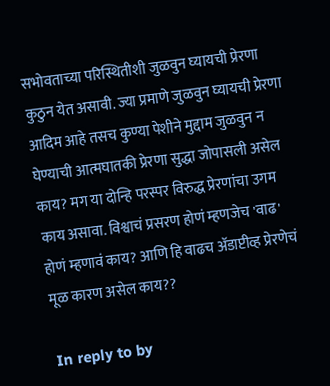सभोवताच्या परिस्थितीशी जुळवुन घ्यायची प्रेरणा कुठुन येत असावी. ज्या प्रमाणे जुळवुन घ्यायची प्रेरणा आदिम आहे तसच कुण्या पेशीने मुद्दाम जुळवुन न घेण्याची आत्मघातकी प्रेरणा सुद्धा जोपासली असेल काय? मग या दोन्हि परस्पर विरुद्ध प्रेरणांचा उगम काय असावा. विश्वाचं प्रसरण होणं म्हणजेच 'वाढ' होणं म्हणावं काय? आणि हि वाढच अ‍ॅडाप्टीव्ह प्रेरणेचं मूळ कारण असेल काय??

In reply to by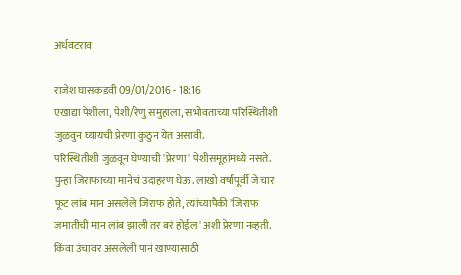अर्धवटराव

राजेश घासकडवी 09/01/2016 - 18:16
एखाद्या पेशीला, पेशी/रेणु समुहाला, सभोवताच्या परिस्थितीशी जुळवुन घ्यायची प्रेरणा कुठुन येत असावी.
परिस्थितीशी जुळवून घेण्याची 'प्रेरणा' पेशीसमूहांमध्ये नसते. पुन्हा जिराफाच्या मानेचं उदाहरण घेऊ. लाखो वर्षांपूर्वी जे चार फूट लांब मान असलेले जिराफ होते, त्यांच्यापैकी 'जिराफ जमातीची मान लांब झाली तर बरं होईल' अशी प्रेरणा नव्हती. किंवा उंचावर असलेली पानं खाण्यासाठी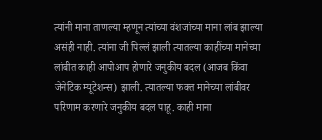त्यांनी माना ताणल्या म्हणून त्यांच्या वंशजांच्या माना लांब झाल्या असंही नाही. त्यांना जी पिल्लं झाली त्यातल्या काहींच्या मानेच्या लांबीत काही आपोआप होणारे जनुकीय बदल (आजब किंवा जेनेटिक म्यूटेशन्स) झाली. त्यातल्या फक्त मानेच्या लांबीवर परिणाम करणारे जनुकीय बदल पाहू. काही माना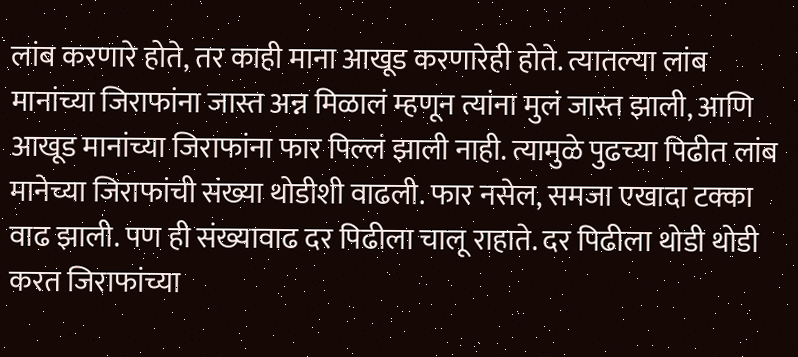लांब करणारे होते, तर काही माना आखूड करणारेही होते. त्यातल्या लांब मानांच्या जिराफांना जास्त अन्न मिळालं म्हणून त्यांना मुलं जास्त झाली, आणि आखूड मानांच्या जिराफांना फार पिल्लं झाली नाही. त्यामुळे पुढच्या पिढीत लांब मानेच्या जिराफांची संख्या थोडीशी वाढली. फार नसेल, समजा एखादा टक्का वाढ झाली. पण ही संख्यावाढ दर पिढीला चालू राहाते. दर पिढीला थोडी थोडी करत जिराफांच्या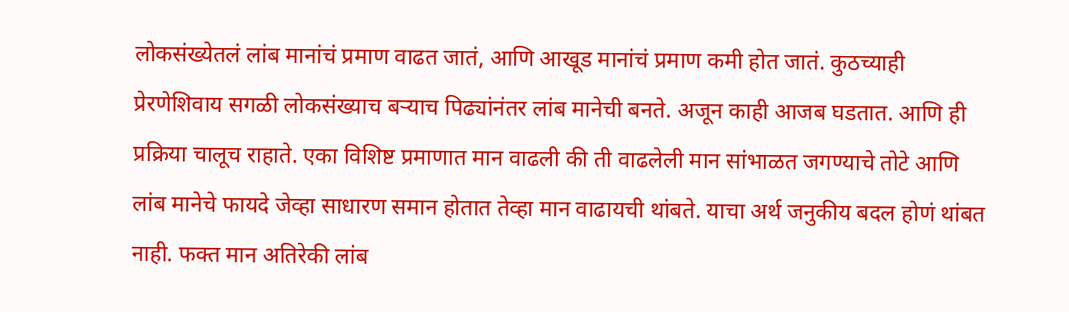लोकसंख्येतलं लांब मानांचं प्रमाण वाढत जातं, आणि आखूड मानांचं प्रमाण कमी होत जातं. कुठच्याही प्रेरणेशिवाय सगळी लोकसंख्याच बऱ्याच पिढ्यांनंतर लांब मानेची बनते. अजून काही आजब घडतात. आणि ही प्रक्रिया चालूच राहाते. एका विशिष्ट प्रमाणात मान वाढली की ती वाढलेली मान सांभाळत जगण्याचे तोटे आणि लांब मानेचे फायदे जेव्हा साधारण समान होतात तेव्हा मान वाढायची थांबते. याचा अर्थ जनुकीय बदल होणं थांबत नाही. फक्त मान अतिरेकी लांब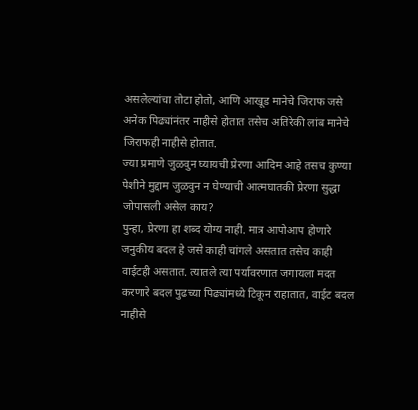असलेल्यांचा तोटा होतो, आणि आखूड मानेचे जिराफ जसे अनेक पिढ्यांनंतर नाहीसे होतात तसेच अतिरेकी लांब मानेचे जिराफही नाहीसे होतात.
ज्या प्रमाणे जुळवुन घ्यायची प्रेरणा आदिम आहे तसच कुण्या पेशीने मुद्दाम जुळवुन न घेण्याची आत्मघातकी प्रेरणा सुद्धा जोपासली असेल काय?
पुन्हा, प्रेरणा हा शब्द योग्य नाही. मात्र आपोआप होणारे जनुकीय बदल हे जसे काही चांगले असतात तसेच काही वाईटही असतात. त्यातले त्या पर्यावरणात जगायला मदत करणारे बदल पुढच्या पिढ्यांमध्ये टिकून राहातात, वाईट बदल नाहीसे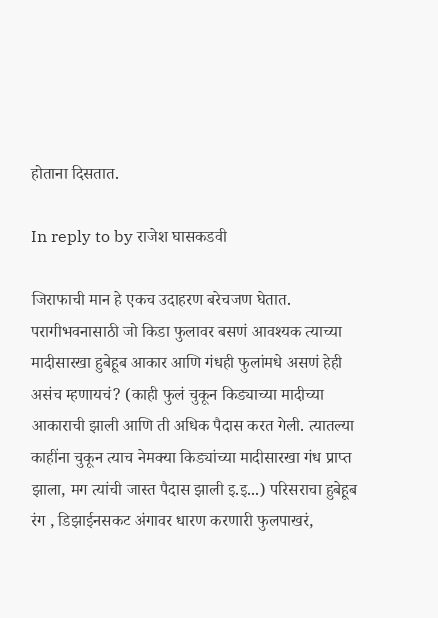होताना दिसतात.

In reply to by राजेश घासकडवी

जिराफाची मान हे एकच उदाहरण बरेचजण घेतात. परागीभवनासाठी जो किडा फुलावर बसणं आवश्यक त्याच्या मादीसारखा हुबेहूब आकार आणि गंधही फुलांमधे असणं हेही असंच म्हणायचं? (काही फुलं चुकून किड्याच्या मादीच्या आकाराची झाली आणि ती अधिक पैदास करत गेली. त्यातल्या काहींना चुकून त्याच नेमक्या किड्यांच्या मादीसारखा गंध प्राप्त झाला, मग त्यांची जास्त पैदास झाली इ.इ...) परिसराचा हुबेहूब रंग , डिझाईनसकट अंगावर धारण करणारी फुलपाखरं,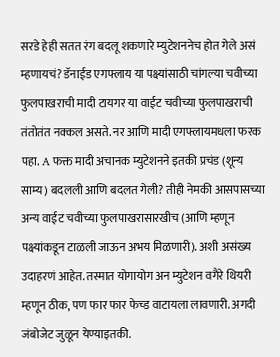सरडे हेही सतत रंग बदलू शकणारे म्युटेशननेच होत गेले असं म्हणायचं? डॅनाईड एगफ्लाय या पक्ष्यांसाठी चांगल्या चवीच्या फुलपाखराची मादी टायगर या वाईट चवीच्या फुलपाखराची तंतोतंत नक्कल असते. नर आणि मादी एगफ्लायमधला फरक पहा. A फक्त मादी अचानक म्युटेशनने इतकी प्रचंड (शून्य साम्य) बदलली आणि बदलत गेली? तीही नेमकी आसपासच्या अन्य वाईट चवीच्या फुलपाखरासारखीच (आणि म्हणून पक्ष्यांकडून टाळली जाऊन अभय मिळणारी). अशी असंख्य उदाहरणं आहेत. तस्मात योगायोग अन म्युटेशन वगैरे थियरी म्हणून ठीक, पण फार फार फेच्ड वाटायला लावणारी. अगदी जंबोजेट जुळून येण्याइतकी.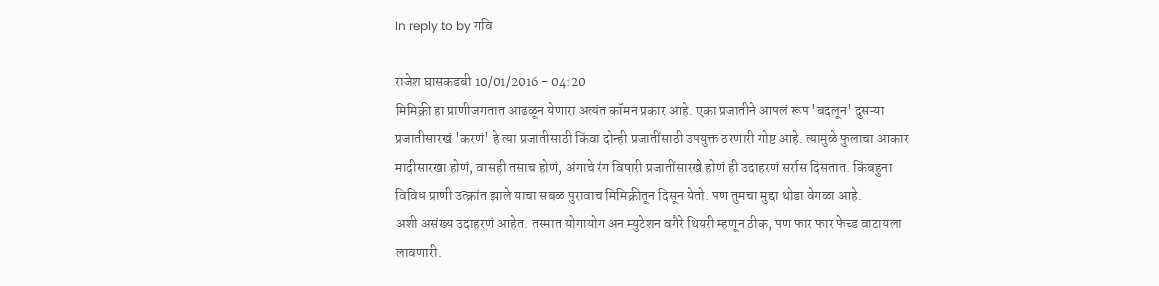In reply to by गवि

राजेश घासकडवी 10/01/2016 - 04:20
मिमिक्री हा प्राणीजगतात आढळून येणारा अत्यंत कॉमन प्रकार आहे. एका प्रजातीने आपलं रूप 'बदलून' दुसऱ्या प्रजातीसारखं 'करणं' हे त्या प्रजातीसाठी किंवा दोन्ही प्रजातींसाठी उपयुक्त ठरणारी गोष्ट आहे. त्यामुळे फुलाचा आकार मादीसारखा होणं, वासही तसाच होणं, अंगाचे रंग विषारी प्रजातींसारखे होणं ही उदाहरणं सर्रास दिसतात. किंबहुना विविध प्राणी उत्क्रांत झाले याचा सबळ पुरावाच मिमिक्रीतून दिसून येतो. पण तुमचा मुद्दा थोडा वेगळा आहे.
अशी असंख्य उदाहरणं आहेत. तस्मात योगायोग अन म्युटेशन वगैरे थियरी म्हणून ठीक, पण फार फार फेच्ड वाटायला लावणारी.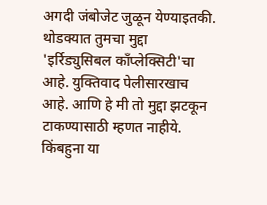अगदी जंबोजेट जुळून येण्याइतकी.
थोडक्यात तुमचा मुद्दा 'इर्रिड्युसिबल कॉंप्लेक्सिटी'चा आहे. युक्तिवाद पेलीसारखाच आहे. आणि हे मी तो मुद्दा झटकून टाकण्यासाठी म्हणत नाहीये. किंबहुना या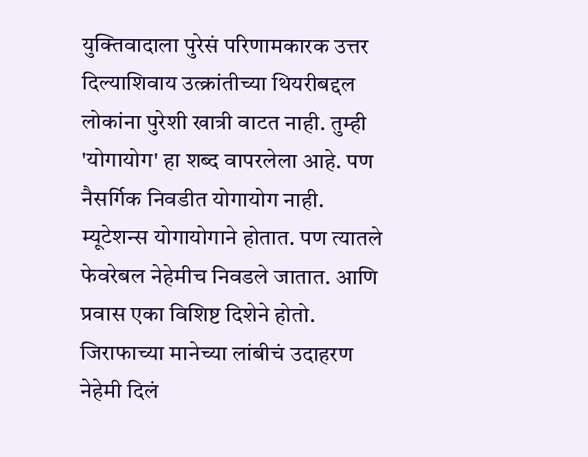युक्तिवादाला पुरेसं परिणामकारक उत्तर दिल्याशिवाय उत्क्रांतीच्या थियरीबद्दल लोकांना पुरेशी खात्री वाटत नाही. तुम्ही 'योगायोग' हा शब्द वापरलेला आहे. पण नैसर्गिक निवडीत योगायोग नाही. म्यूटेशन्स योगायोगाने होतात. पण त्यातले फेवरेबल नेहेमीच निवडले जातात. आणि प्रवास एका विशिष्ट दिशेने होतो. जिराफाच्या मानेच्या लांबीचं उदाहरण नेहेमी दिलं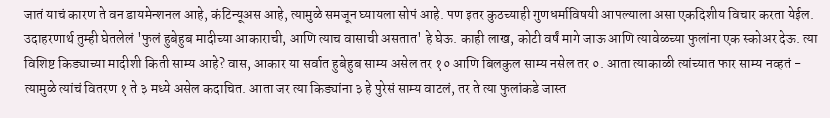जातं याचं कारण ते वन डायमेन्शनल आहे, कंटिन्यूअस आहे, त्यामुळे समजून घ्यायला सोपं आहे. पण इतर कुठच्याही गुणधर्माविषयी आपल्याला असा एकदिशीय विचार करता येईल. उदाहरणार्थ तुम्ही घेतलेलं 'फुलं हुबेहुब मादीच्या आकाराची, आणि त्याच वासाची असतात' हे घेऊ. काही लाख, कोटी वर्षं मागे जाऊ आणि त्यावेळच्या फुलांना एक स्कोअर देऊ. त्या विशिष्ट किड्याच्या मादीशी किती साम्य आहे? वास, आकार या सर्वात हुबेहुब साम्य असेल तर १० आणि बिलकुल साम्य नसेल तर ०. आता त्याकाळी त्यांच्यात फार साम्य नव्हतं - त्यामुळे त्यांचं वितरण १ ते ३ मध्ये असेल कदाचित. आता जर त्या किड्यांना ३ हे पुरेसं साम्य वाटलं, तर ते त्या फुलांकडे जास्त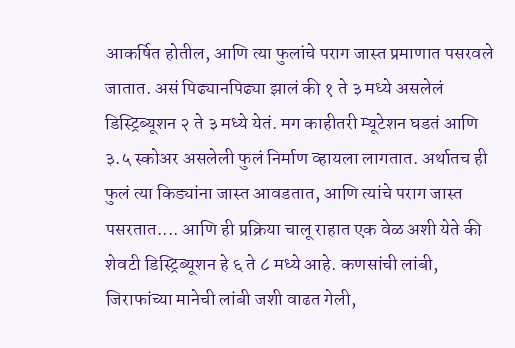आकर्षित होतील, आणि त्या फुलांचे पराग जास्त प्रमाणात पसरवले जातात. असं पिढ्यानपिढ्या झालं की १ ते ३ मध्ये असलेलं डिस्ट्रिब्यूशन २ ते ३ मध्ये येतं. मग काहीतरी म्यूटेशन घडतं आणि ३.५ स्कोअर असलेली फुलं निर्माण व्हायला लागतात. अर्थातच ही फुलं त्या किड्यांना जास्त आवडतात, आणि त्यांचे पराग जास्त पसरतात.... आणि ही प्रक्रिया चालू राहात एक वेळ अशी येते की शेवटी डिस्ट्रिब्यूशन हे ६ ते ८ मध्ये आहे. कणसांची लांबी, जिराफांच्या मानेची लांबी जशी वाढत गेली,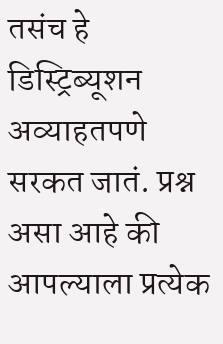तसंच हे डिस्ट्रिब्यूशन अव्याहतपणे सरकत जातं. प्रश्न असा आहे की आपल्याला प्रत्येक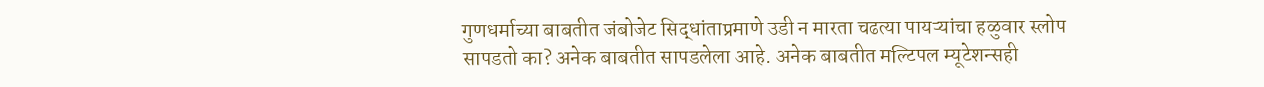गुणधर्माच्या बाबतीत जंबोजेट सिद्धांताप्रमाणे उडी न मारता चढत्या पायऱ्यांचा हळुवार स्लोप सापडतो का? अनेक बाबतीत सापडलेला आहे. अनेक बाबतीत मल्टिपल म्यूटेशन्सही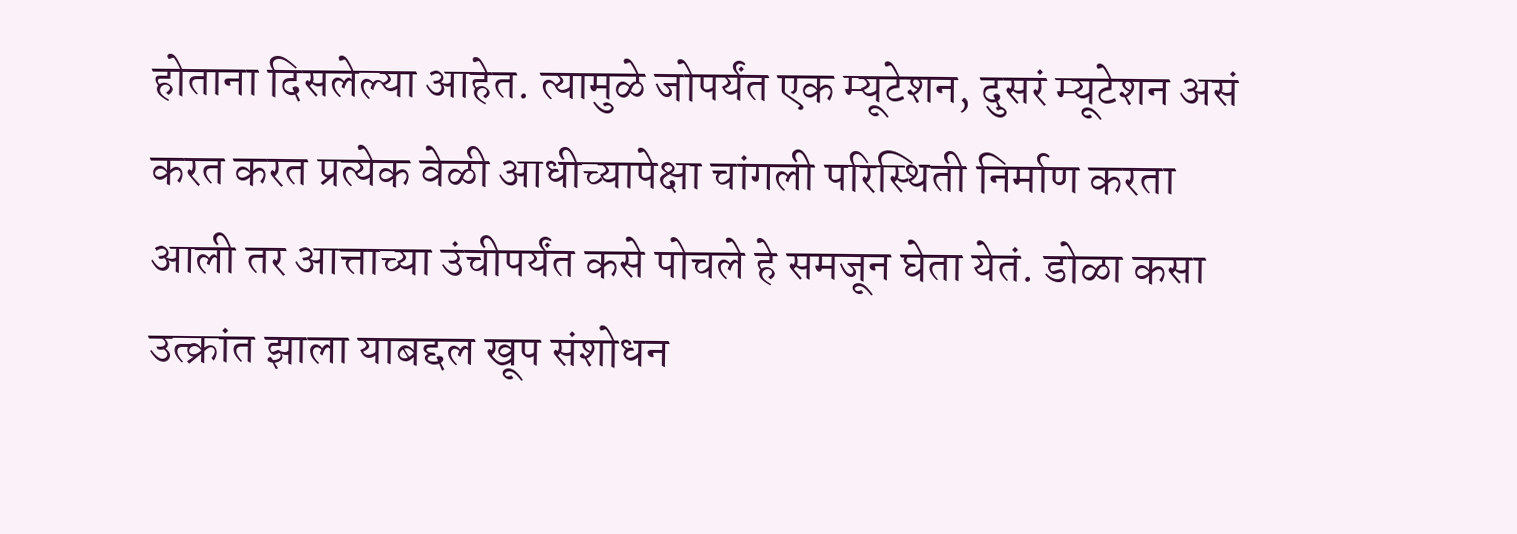होताना दिसलेल्या आहेत. त्यामुळे जोपर्यंत एक म्यूटेशन, दुसरं म्यूटेशन असं करत करत प्रत्येक वेळी आधीच्यापेक्षा चांगली परिस्थिती निर्माण करता आली तर आत्ताच्या उंचीपर्यंत कसे पोचले हे समजून घेता येतं. डोळा कसा उत्क्रांत झाला याबद्दल खूप संशोधन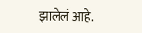झालेलं आहे.